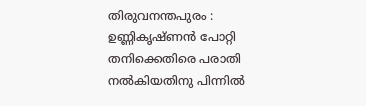തിരുവനന്തപുരം : ഉണ്ണികൃഷ്ണൻ പോറ്റി തനിക്കെതിരെ പരാതി നൽകിയതിനു പിന്നിൽ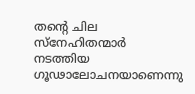തന്റെ ചില സ്നേഹിതന്മാർ നടത്തിയ ഗൂഢാലോചനയാണെന്നു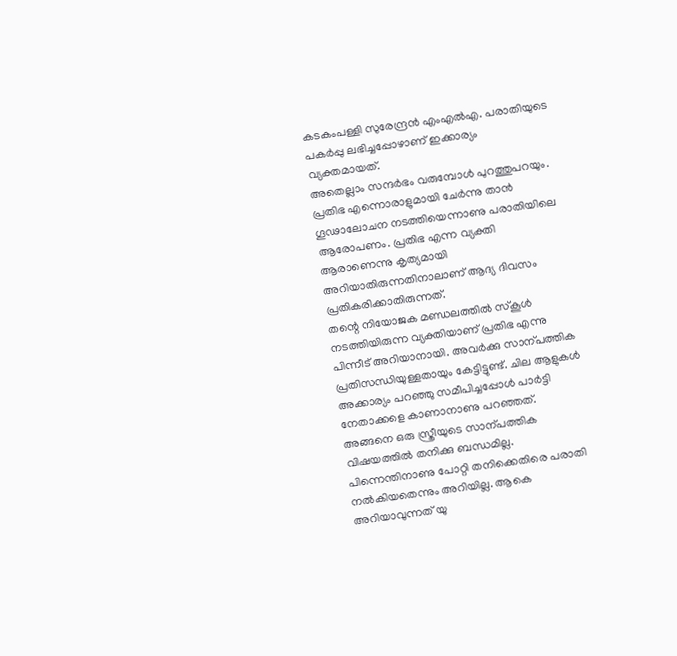കടകംപള്ളി സുരേന്ദ്രൻ എംഎൽഎ. പരാതിയുടെ പകർപ്പു ലഭിച്ചപ്പോഴാണ് ഇക്കാര്യം വ്യക്തമായത്.
അതെല്ലാം സന്ദർഭം വരുമ്പോൾ പുറത്തുപറയും. പ്രതിഭ എന്നൊരാളുമായി ചേർന്നു താൻ ഗൂഢാലോചന നടത്തിയെന്നാണു പരാതിയിലെ ആരോപണം. പ്രതിഭ എന്ന വ്യക്തി ആരാണെന്നു കൃത്യമായി അറിയാതിരുന്നതിനാലാണ് ആദ്യ ദിവസം പ്രതികരിക്കാതിരുന്നത്.
തന്റെ നിയോജക മണ്ഡലത്തിൽ സ്കൂൾ നടത്തിയിരുന്ന വ്യക്തിയാണ് പ്രതിഭ എന്നു പിന്നീട് അറിയാനായി. അവർക്കു സാന്പത്തിക പ്രതിസന്ധിയുള്ളതായും കേട്ടിട്ടുണ്ട്. ചില ആളുകൾ അക്കാര്യം പറഞ്ഞു സമീപിച്ചപ്പോൾ പാർട്ടി നേതാക്കളെ കാണാനാണു പറഞ്ഞത്.
അങ്ങനെ ഒരു സ്ത്രീയുടെ സാന്പത്തിക വിഷയത്തിൽ തനിക്കു ബന്ധമില്ല. പിന്നെന്തിനാണു പോറ്റി തനിക്കെതിരെ പരാതി നൽകിയതെന്നും അറിയില്ല. ആകെ അറിയാവുന്നത് യു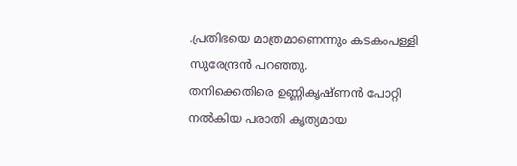.പ്രതിഭയെ മാത്രമാണെന്നും കടകംപള്ളി സുരേന്ദ്രൻ പറഞ്ഞു.
തനിക്കെതിരെ ഉണ്ണികൃഷ്ണൻ പോറ്റി നൽകിയ പരാതി കൃത്യമായ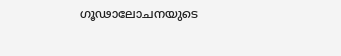ഗൂഢാലോചനയുടെ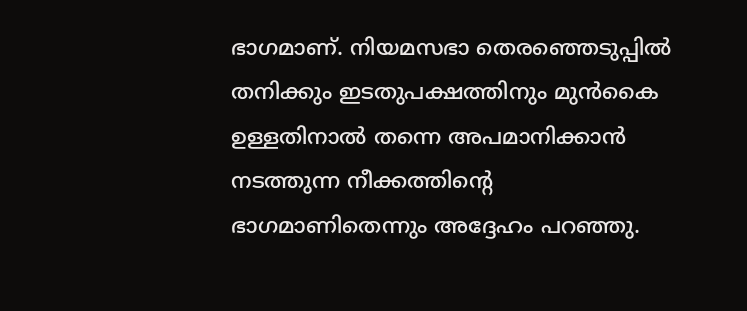ഭാഗമാണ്. നിയമസഭാ തെരഞ്ഞെടുപ്പിൽ തനിക്കും ഇടതുപക്ഷത്തിനും മുൻകൈ ഉള്ളതിനാൽ തന്നെ അപമാനിക്കാൻ നടത്തുന്ന നീക്കത്തിന്റെ ഭാഗമാണിതെന്നും അദ്ദേഹം പറഞ്ഞു.